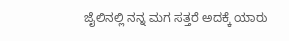ಜೈಲಿನಲ್ಲಿ ನನ್ನ ಮಗ ಸತ್ತರೆ ಅದಕ್ಕೆ ಯಾರು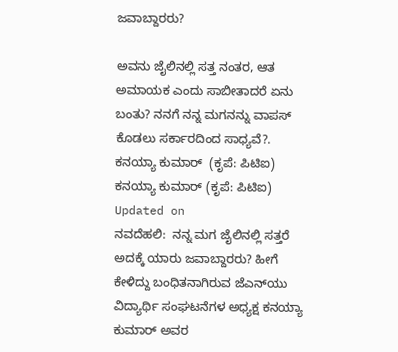ಜವಾಬ್ದಾರರು?

ಅವನು ಜೈಲಿನಲ್ಲಿ ಸತ್ತ ನಂತರ, ಆತ ಅಮಾಯಕ ಎಂದು ಸಾಬೀತಾದರೆ ಏನು ಬಂತು? ನನಗೆ ನನ್ನ ಮಗನನ್ನು ವಾಪಸ್ ಕೊಡಲು ಸರ್ಕಾರದಿಂದ ಸಾಧ್ಯವೆ?.
ಕನಯ್ಯಾ ಕುಮಾರ್  (ಕೃಪೆ: ಪಿಟಿಐ)
ಕನಯ್ಯಾ ಕುಮಾರ್ (ಕೃಪೆ: ಪಿಟಿಐ)
Updated on
ನವದೆಹಲಿ:  ನನ್ನ ಮಗ ಜೈಲಿನಲ್ಲಿ ಸತ್ತರೆ ಅದಕ್ಕೆ ಯಾರು ಜವಾಬ್ದಾರರು? ಹೀಗೆ ಕೇಳಿದ್ದು ಬಂಧಿತನಾಗಿರುವ ಜೆಎನ್‌ಯು ವಿದ್ಯಾರ್ಥಿ ಸಂಘಟನೆಗಳ ಅಧ್ಯಕ್ಷ ಕನಯ್ಯಾ ಕುಮಾರ್ ಅವರ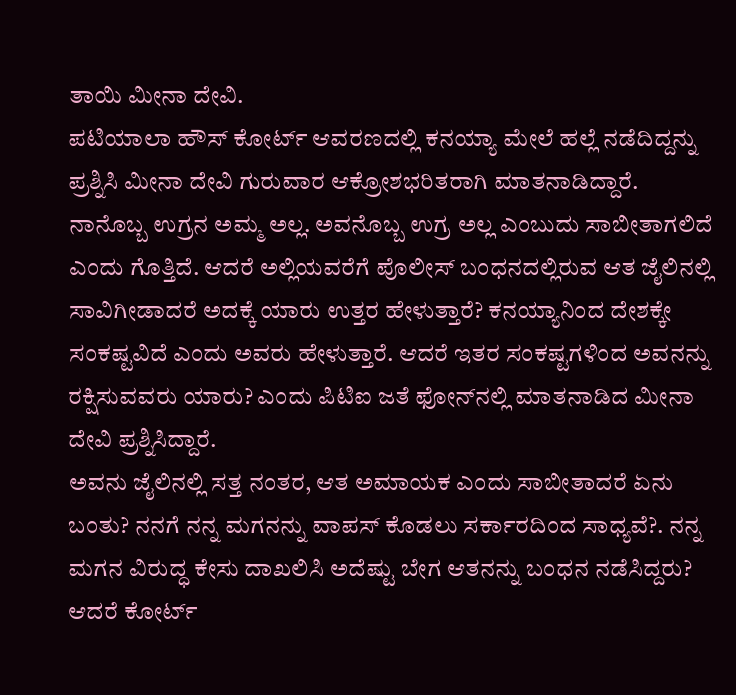ತಾಯಿ ಮೀನಾ ದೇವಿ.
ಪಟಿಯಾಲಾ ಹೌಸ್ ಕೋರ್ಟ್ ಆವರಣದಲ್ಲಿ ಕನಯ್ಯಾ ಮೇಲೆ ಹಲ್ಲೆ ನಡೆದಿದ್ದನ್ನು ಪ್ರಶ್ನಿಸಿ ಮೀನಾ ದೇವಿ ಗುರುವಾರ ಆಕ್ರೋಶಭರಿತರಾಗಿ ಮಾತನಾಡಿದ್ದಾರೆ.
ನಾನೊಬ್ಬ ಉಗ್ರನ ಅಮ್ಮ ಅಲ್ಲ. ಅವನೊಬ್ಬ ಉಗ್ರ ಅಲ್ಲ ಎಂಬುದು ಸಾಬೀತಾಗಲಿದೆ ಎಂದು ಗೊತ್ತಿದೆ. ಆದರೆ ಅಲ್ಲಿಯವರೆಗೆ ಪೊಲೀಸ್ ಬಂಧನದಲ್ಲಿರುವ ಆತ ಜೈಲಿನಲ್ಲಿ ಸಾವಿಗೀಡಾದರೆ ಅದಕ್ಕೆ ಯಾರು ಉತ್ತರ ಹೇಳುತ್ತಾರೆ? ಕನಯ್ಯಾನಿಂದ ದೇಶಕ್ಕೇ ಸಂಕಷ್ಟವಿದೆ ಎಂದು ಅವರು ಹೇಳುತ್ತಾರೆ. ಆದರೆ ಇತರ ಸಂಕಷ್ಟಗಳಿಂದ ಅವನನ್ನು ರಕ್ಷಿಸುವವರು ಯಾರು? ಎಂದು ಪಿಟಿಐ ಜತೆ ಫೋನ್‌ನಲ್ಲಿ ಮಾತನಾಡಿದ ಮೀನಾ ದೇವಿ ಪ್ರಶ್ನಿಸಿದ್ದಾರೆ.
ಅವನು ಜೈಲಿನಲ್ಲಿ ಸತ್ತ ನಂತರ, ಆತ ಅಮಾಯಕ ಎಂದು ಸಾಬೀತಾದರೆ ಏನು ಬಂತು? ನನಗೆ ನನ್ನ ಮಗನನ್ನು ವಾಪಸ್ ಕೊಡಲು ಸರ್ಕಾರದಿಂದ ಸಾಧ್ಯವೆ?. ನನ್ನ ಮಗನ ವಿರುದ್ಧ ಕೇಸು ದಾಖಲಿಸಿ ಅದೆಷ್ಟು ಬೇಗ ಆತನನ್ನು ಬಂಧನ ನಡೆಸಿದ್ದರು? ಆದರೆ ಕೋರ್ಟ್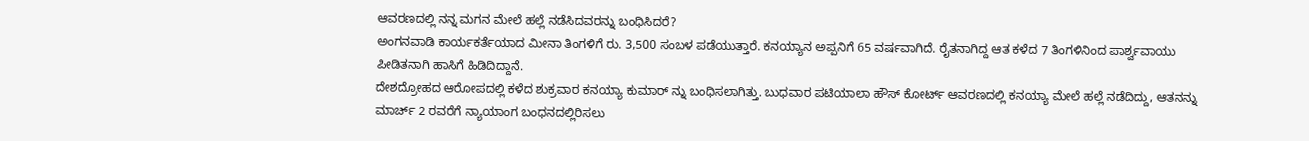ಆವರಣದಲ್ಲಿ ನನ್ನ ಮಗನ ಮೇಲೆ ಹಲ್ಲೆ ನಡೆಸಿದವರನ್ನು ಬಂಧಿಸಿದರೆ?
ಅಂಗನವಾಡಿ ಕಾರ್ಯಕರ್ತೆಯಾದ ಮೀನಾ ತಿಂಗಳಿಗೆ ರು. 3,500 ಸಂಬಳ ಪಡೆಯುತ್ತಾರೆ. ಕನಯ್ಯಾನ ಅಪ್ಪನಿಗೆ 65 ವರ್ಷವಾಗಿದೆ. ರೈತನಾಗಿದ್ದ ಆತ ಕಳೆದ 7 ತಿಂಗಳಿನಿಂದ ಪಾರ್ಶ್ವವಾಯು ಪೀಡಿತನಾಗಿ ಹಾಸಿಗೆ ಹಿಡಿದಿದ್ದಾನೆ.
ದೇಶದ್ರೋಹದ ಆರೋಪದಲ್ಲಿ ಕಳೆದ ಶುಕ್ರವಾರ ಕನಯ್ಯಾ ಕುಮಾರ್ ನ್ನು ಬಂಧಿಸಲಾಗಿತ್ತು. ಬುಧವಾರ ಪಟಿಯಾಲಾ ಹೌಸ್ ಕೋರ್ಟ್ ಆವರಣದಲ್ಲಿ ಕನಯ್ಯಾ ಮೇಲೆ ಹಲ್ಲೆ ನಡೆದಿದ್ದು, ಆತನನ್ನು ಮಾರ್ಚ್ 2 ರವರೆಗೆ ನ್ಯಾಯಾಂಗ ಬಂಧನದಲ್ಲಿರಿಸಲು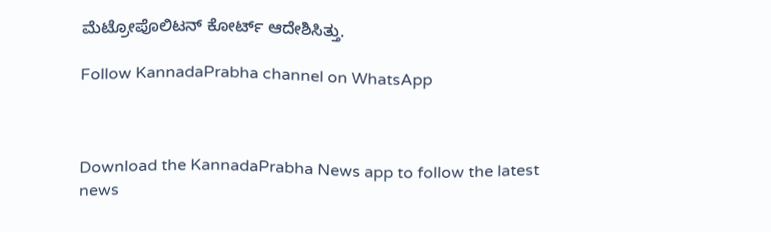ಮೆಟ್ರೋಪೊಲಿಟನ್ ಕೋರ್ಟ್ ಆದೇಶಿಸಿತ್ತು.

Follow KannadaPrabha channel on WhatsApp



Download the KannadaPrabha News app to follow the latest news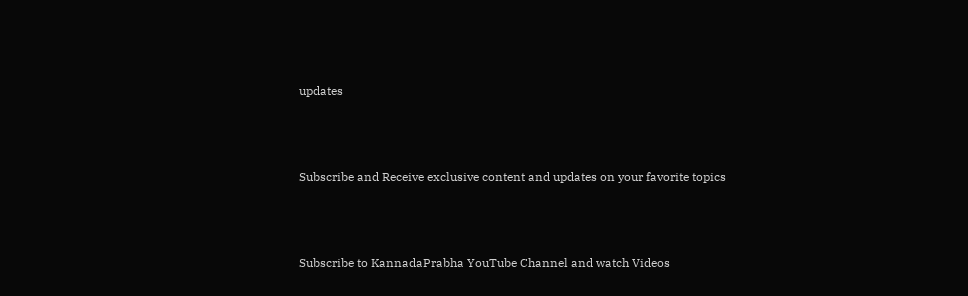updates



Subscribe and Receive exclusive content and updates on your favorite topics



Subscribe to KannadaPrabha YouTube Channel and watch Videos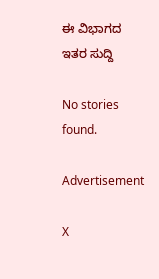ಈ ವಿಭಾಗದ ಇತರ ಸುದ್ದಿ

No stories found.

Advertisement

X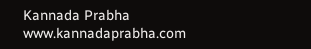Kannada Prabha
www.kannadaprabha.com